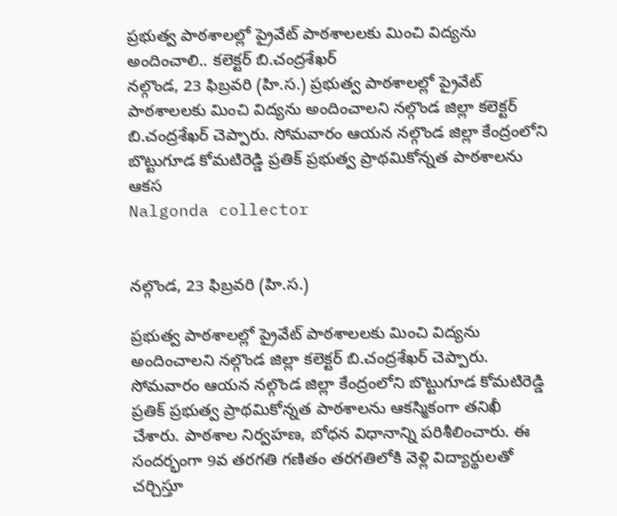ప్రభుత్వ పాఠశాలల్లో ప్రైవేట్ పాఠశాలలకు మించి విద్యను అందించాలి.. కలెక్టర్ బి.చంద్రశేఖర్
నల్గొండ, 23 ఫిబ్రవరి (హి.స.) ప్రభుత్వ పాఠశాలల్లో ప్రైవేట్ పాఠశాలలకు మించి విద్యను అందించాలని నల్గొండ జిల్లా కలెక్టర్ బి.చంద్రశేఖర్ చెప్పారు. సోమవారం ఆయన నల్గొండ జిల్లా కేంద్రంలోని బొట్టుగూడ కోమటిరెడ్డి ప్రతిక్ ప్రభుత్వ ప్రాథమికోన్నత పాఠశాలను ఆకస
Nalgonda collector


నల్గొండ, 23 ఫిబ్రవరి (హి.స.)

ప్రభుత్వ పాఠశాలల్లో ప్రైవేట్ పాఠశాలలకు మించి విద్యను అందించాలని నల్గొండ జిల్లా కలెక్టర్ బి.చంద్రశేఖర్ చెప్పారు. సోమవారం ఆయన నల్గొండ జిల్లా కేంద్రంలోని బొట్టుగూడ కోమటిరెడ్డి ప్రతిక్ ప్రభుత్వ ప్రాథమికోన్నత పాఠశాలను ఆకస్మికంగా తనిఖీ చేశారు. పాఠశాల నిర్వహణ, బోధన విధానాన్ని పరిశీలించారు. ఈ సందర్భంగా 9వ తరగతి గణితం తరగతిలోకి వెళ్లి విద్యార్థులతో చర్చిస్తూ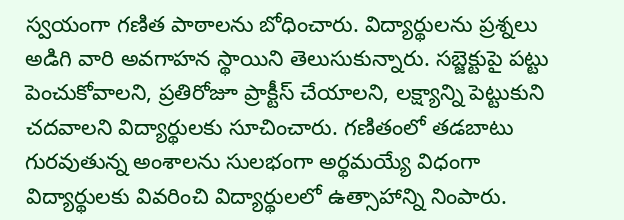స్వయంగా గణిత పాఠాలను బోధించారు. విద్యార్థులను ప్రశ్నలు అడిగి వారి అవగాహన స్థాయిని తెలుసుకున్నారు. సబ్జెక్టుపై పట్టు పెంచుకోవాలని, ప్రతిరోజూ ప్రాక్టీస్ చేయాలని, లక్ష్యాన్ని పెట్టుకుని చదవాలని విద్యార్థులకు సూచించారు. గణితంలో తడబాటు గురవుతున్న అంశాలను సులభంగా అర్థమయ్యే విధంగా విద్యార్థులకు వివరించి విద్యార్థులలో ఉత్సాహాన్ని నింపారు.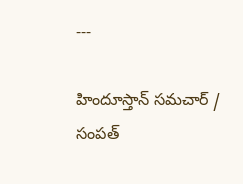---

హిందూస్తాన్ సమచార్ / సంపత్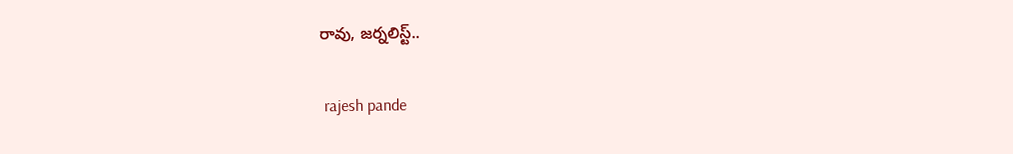రావు, జర్నలిస్ట్..


 rajesh pande